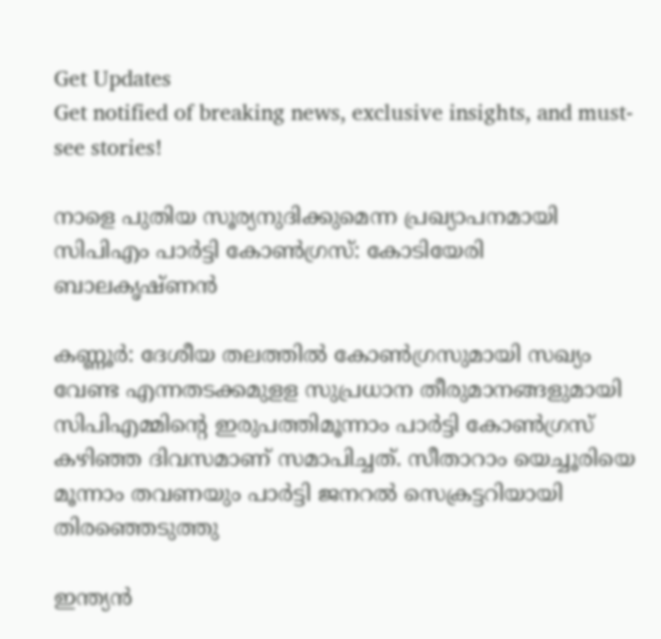Get Updates
Get notified of breaking news, exclusive insights, and must-see stories!

നാളെ പുതിയ സൂര്യനുദിക്കുമെന്ന പ്രഖ്യാപനമായി സിപിഎം പാർട്ടി കോൺഗ്രസ്: കോടിയേരി ബാലകൃഷ്ണൻ

കണ്ണൂർ: ദേശീയ തലത്തിൽ കോൺഗ്രസുമായി സഖ്യം വേണ്ട എന്നതടക്കമുളള സുപ്രധാന തീരുമാനങ്ങളുമായി സിപിഎമ്മിന്റെ ഇരുപത്തിമൂന്നാം പാർട്ടി കോൺഗ്രസ് കഴിഞ്ഞ ദിവസമാണ് സമാപിച്ചത്. സീതാറാം യെച്ചൂരിയെ മൂന്നാം തവണയും പാർട്ടി ജനറൽ സെക്രട്ടറിയായി തിരഞ്ഞെടുത്തു

ഇന്ത്യൻ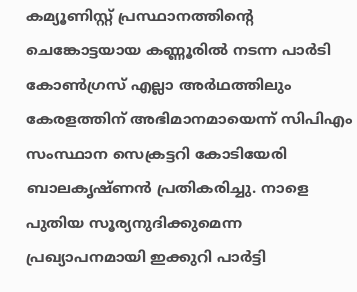കമ്യൂണിസ്റ്റ് പ്രസ്ഥാനത്തിന്റെ ചെങ്കോട്ടയായ കണ്ണൂരിൽ നടന്ന പാർടി കോൺഗ്രസ് എല്ലാ അർഥത്തിലും കേരളത്തിന് അഭിമാനമായെന്ന് സിപിഎം സംസ്ഥാന സെക്രട്ടറി കോടിയേരി ബാലകൃഷ്ണൻ പ്രതികരിച്ചു. നാളെ പുതിയ സൂര്യനുദിക്കുമെന്ന പ്രഖ്യാപനമായി ഇക്കുറി പാർട്ടി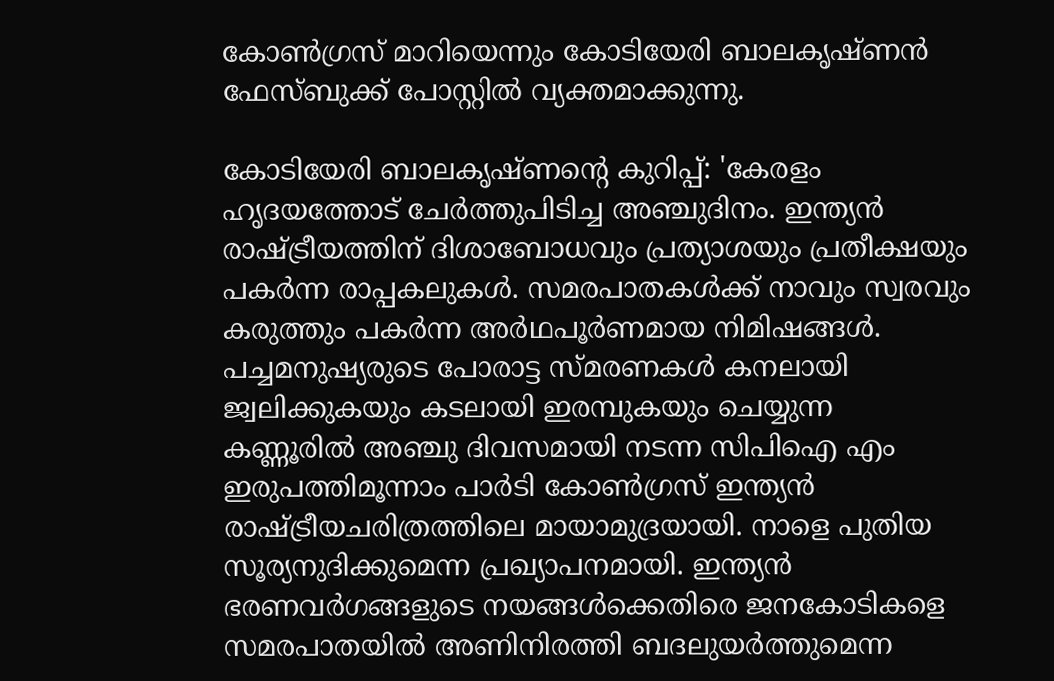കോൺഗ്രസ് മാറിയെന്നും കോടിയേരി ബാലകൃഷ്ണൻ ഫേസ്ബുക്ക് പോസ്റ്റിൽ വ്യക്തമാക്കുന്നു.

കോടിയേരി ബാലകൃഷ്ണന്റെ കുറിപ്പ്: 'കേരളം ഹൃദയത്തോട് ചേർത്തുപിടിച്ച അഞ്ചുദിനം. ഇന്ത്യൻ രാഷ്ട്രീയത്തിന് ദിശാബോധവും പ്രത്യാശയും പ്രതീക്ഷയും പകർന്ന രാപ്പകലുകൾ. സമരപാതകൾക്ക് നാവും സ്വരവും കരുത്തും പകർന്ന അർഥപൂർണമായ നിമിഷങ്ങൾ. പച്ചമനുഷ്യരുടെ പോരാട്ട സ്മരണകൾ കനലായി ജ്വലിക്കുകയും കടലായി ഇരമ്പുകയും ചെയ്യുന്ന കണ്ണൂരിൽ അഞ്ചു ദിവസമായി നടന്ന സിപിഐ എം ഇരുപത്തിമൂന്നാം പാർടി കോൺഗ്രസ് ഇന്ത്യൻ രാഷ്ട്രീയചരിത്രത്തിലെ മായാമുദ്രയായി. നാളെ പുതിയ സൂര്യനുദിക്കുമെന്ന പ്രഖ്യാപനമായി. ഇന്ത്യൻ ഭരണവർഗങ്ങളുടെ നയങ്ങൾക്കെതിരെ ജനകോടികളെ സമരപാതയിൽ അണിനിരത്തി ബദലുയർത്തുമെന്ന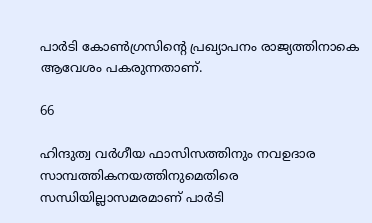പാർടി കോൺഗ്രസിന്റെ പ്രഖ്യാപനം രാജ്യത്തിനാകെ ആവേശം പകരുന്നതാണ്.

66

ഹിന്ദുത്വ വർഗീയ ഫാസിസത്തിനും നവഉദാര സാമ്പത്തികനയത്തിനുമെതിരെ സന്ധിയില്ലാസമരമാണ് പാർടി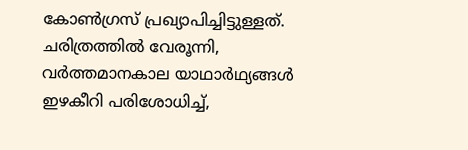കോൺഗ്രസ് പ്രഖ്യാപിച്ചിട്ടുള്ളത്. ചരിത്രത്തിൽ വേരൂന്നി, വർത്തമാനകാല യാഥാർഥ്യങ്ങൾ ഇഴകീറി പരിശോധിച്ച്,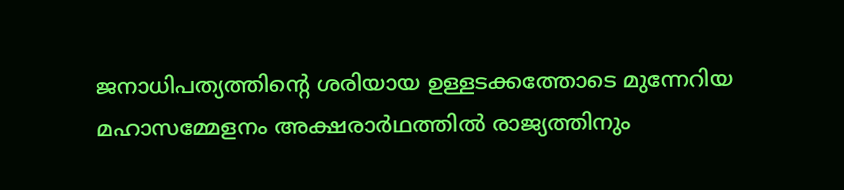ജനാധിപത്യത്തിന്റെ ശരിയായ ഉള്ളടക്കത്തോടെ മുന്നേറിയ മഹാസമ്മേളനം അക്ഷരാർഥത്തിൽ രാജ്യത്തിനും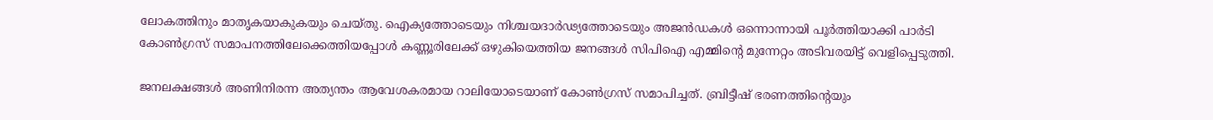ലോകത്തിനും മാതൃകയാകുകയും ചെയ്തു. ഐക്യത്തോടെയും നിശ്ചയദാർഢ്യത്തോടെയും അജൻഡകൾ ഒന്നൊന്നായി പൂർത്തിയാക്കി പാർടി കോൺഗ്രസ് സമാപനത്തിലേക്കെത്തിയപ്പോൾ കണ്ണൂരിലേക്ക് ഒഴുകിയെത്തിയ ജനങ്ങൾ സിപിഐ എമ്മിന്റെ മുന്നേറ്റം അടിവരയിട്ട് വെളിപ്പെടുത്തി.

ജനലക്ഷങ്ങൾ അണിനിരന്ന അത്യന്തം ആവേശകരമായ റാലിയോടെയാണ് കോൺഗ്രസ് സമാപിച്ചത്. ബ്രിട്ടീഷ് ഭരണത്തിന്റെയും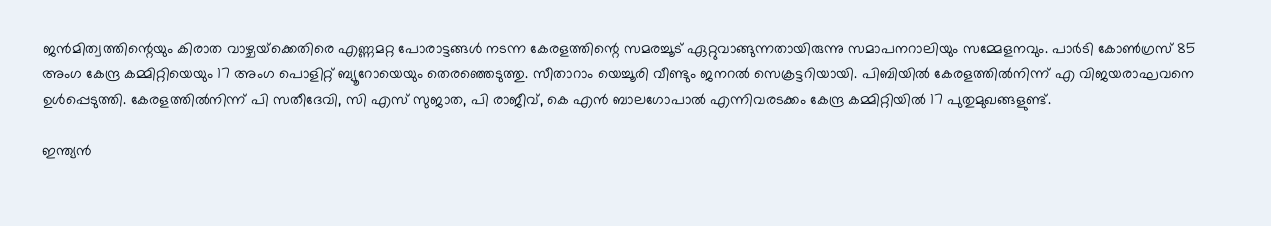ജൻമിത്വത്തിന്റെയും കിരാത വാഴ്ചയ്‌ക്കെതിരെ എണ്ണമറ്റ പോരാട്ടങ്ങൾ നടന്ന കേരളത്തിന്റെ സമരച്ചൂട് ഏറ്റുവാങ്ങുന്നതായിരുന്നു സമാപനറാലിയും സമ്മേളനവും. പാർടി കോൺഗ്രസ് 85 അംഗ കേന്ദ്ര കമ്മിറ്റിയെയും 17 അംഗ പൊളിറ്റ്‌ ബ്യൂറോയെയും തെരഞ്ഞെടുത്തു. സീതാറാം യെച്ചൂരി വീണ്ടും ജനറൽ സെക്രട്ടറിയായി. പിബിയിൽ കേരളത്തിൽനിന്ന് എ വിജയരാഘവനെ ഉൾപ്പെടുത്തി. കേരളത്തിൽനിന്ന് പി സതീദേവി, സി എസ് സുജാത, പി രാജീവ്, കെ എൻ ബാലഗോപാൽ എന്നിവരടക്കം കേന്ദ്ര കമ്മിറ്റിയിൽ 17 പുതുമുഖങ്ങളുണ്ട്.

ഇന്ത്യൻ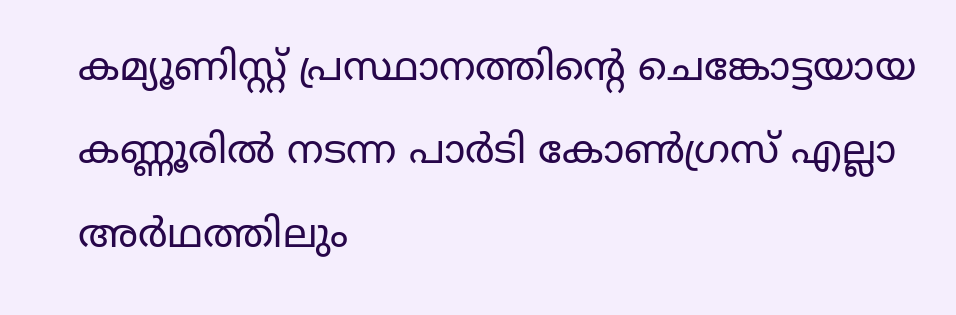കമ്യൂണിസ്റ്റ് പ്രസ്ഥാനത്തിന്റെ ചെങ്കോട്ടയായ കണ്ണൂരിൽ നടന്ന പാർടി കോൺഗ്രസ് എല്ലാ അർഥത്തിലും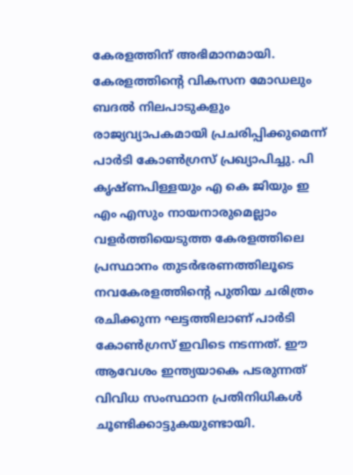കേരളത്തിന് അഭിമാനമായി. കേരളത്തിന്റെ വികസന മോഡലും ബദൽ നിലപാടുകളും രാജ്യവ്യാപകമായി പ്രചരിപ്പിക്കുമെന്ന് പാർടി കോൺഗ്രസ് പ്രഖ്യാപിച്ചു. പി കൃഷ്ണപിള്ളയും എ കെ ജിയും ഇ എം എസും നായനാരുമെല്ലാം വളർത്തിയെടുത്ത കേരളത്തിലെ പ്രസ്ഥാനം തുടർഭരണത്തിലൂടെ നവകേരളത്തിന്റെ പുതിയ ചരിത്രം രചിക്കുന്ന ഘട്ടത്തിലാണ് പാർടി കോൺഗ്രസ് ഇവിടെ നടന്നത്. ഈ ആവേശം ഇന്ത്യയാകെ പടരുന്നത് വിവിധ സംസ്ഥാന പ്രതിനിധികൾ ചൂണ്ടിക്കാട്ടുകയുണ്ടായി.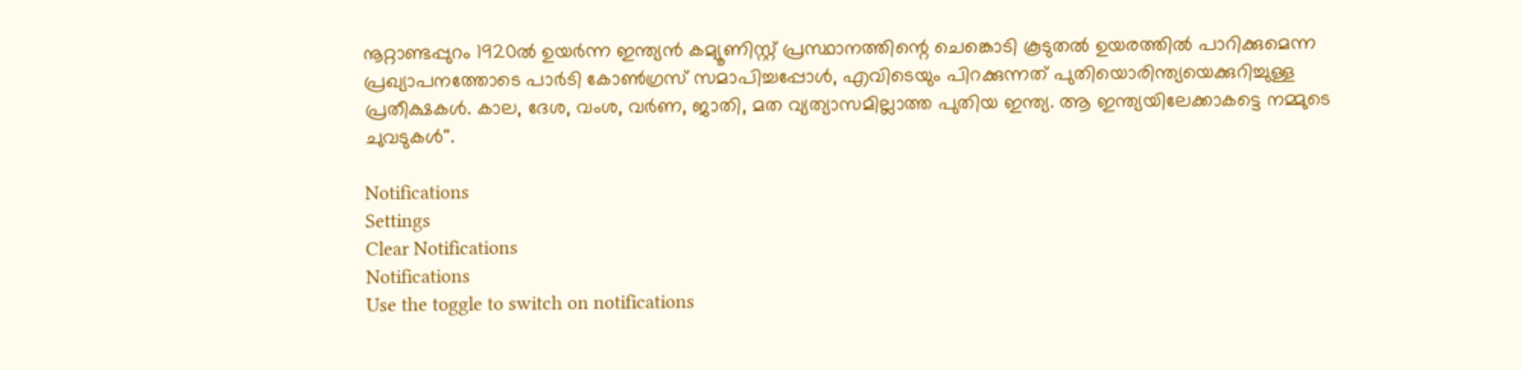നൂറ്റാണ്ടപ്പുറം 1920ൽ ഉയർന്ന ഇന്ത്യൻ കമ്യൂണിസ്റ്റ് പ്രസ്ഥാനത്തിന്റെ ചെങ്കൊടി കൂടുതൽ ഉയരത്തിൽ പാറിക്കുമെന്ന പ്രഖ്യാപനത്തോടെ പാർടി കോൺഗ്രസ് സമാപിച്ചപ്പോൾ, എവിടെയും പിറക്കുന്നത് പുതിയൊരിന്ത്യയെക്കുറിച്ചുള്ള പ്രതീക്ഷകൾ. കാല, ദേശ, വംശ, വർണ, ജാതി, മത വ്യത്യാസമില്ലാത്ത പുതിയ ഇന്ത്യ. ആ ഇന്ത്യയിലേക്കാകട്ടെ നമ്മുടെ ചുവടുകൾ''.

Notifications
Settings
Clear Notifications
Notifications
Use the toggle to switch on notifications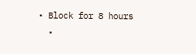• Block for 8 hours
  •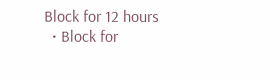Block for 12 hours
  • Block for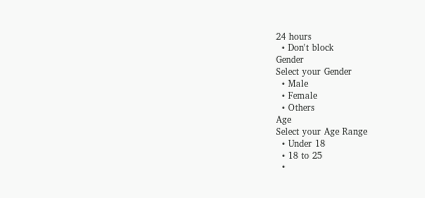24 hours
  • Don't block
Gender
Select your Gender
  • Male
  • Female
  • Others
Age
Select your Age Range
  • Under 18
  • 18 to 25
  •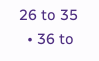26 to 35
  • 36 to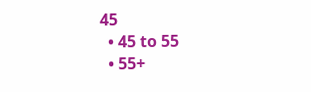45
  • 45 to 55
  • 55+